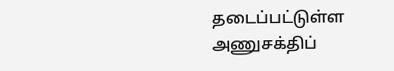தடைப்பட்டுள்ள அணுசக்திப்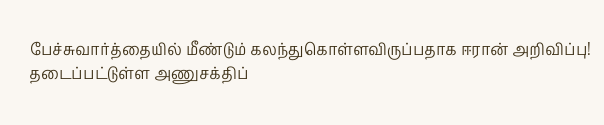பேச்சுவார்த்தையில் மீண்டும் கலந்துகொள்ளவிருப்பதாக ஈரான் அறிவிப்பு!
தடைப்பட்டுள்ள அணுசக்திப்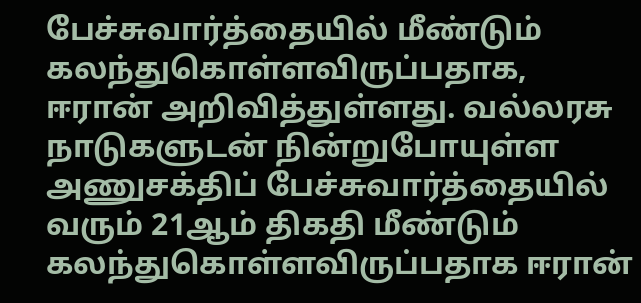பேச்சுவார்த்தையில் மீண்டும் கலந்துகொள்ளவிருப்பதாக, ஈரான் அறிவித்துள்ளது. வல்லரசு நாடுகளுடன் நின்றுபோயுள்ள அணுசக்திப் பேச்சுவார்த்தையில் வரும் 21ஆம் திகதி மீண்டும் கலந்துகொள்ளவிருப்பதாக ஈரான்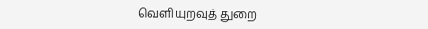வெளியுறவுத் துறை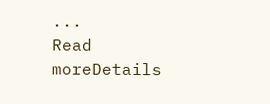...
Read moreDetails